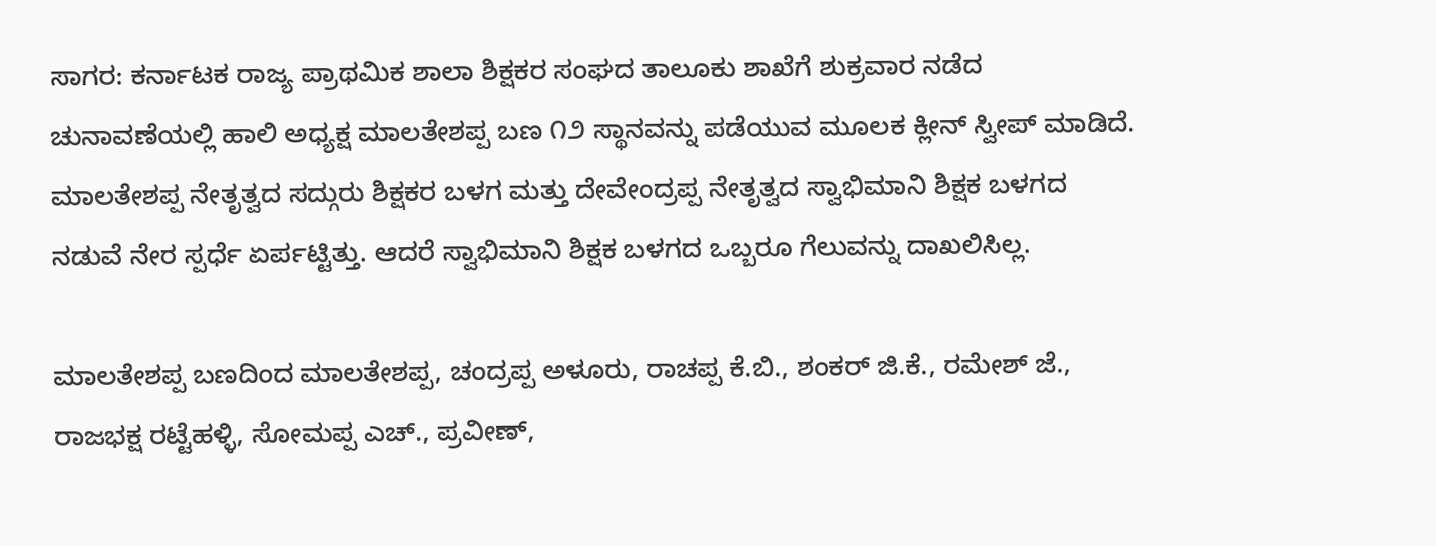ಸಾಗರ: ಕರ್ನಾಟಕ ರಾಜ್ಯ ಪ್ರಾಥಮಿಕ ಶಾಲಾ ಶಿಕ್ಷಕರ ಸಂಘದ ತಾಲೂಕು ಶಾಖೆಗೆ ಶುಕ್ರವಾರ ನಡೆದ ಚುನಾವಣೆಯಲ್ಲಿ ಹಾಲಿ ಅಧ್ಯಕ್ಷ ಮಾಲತೇಶಪ್ಪ ಬಣ ೧೨ ಸ್ಥಾನವನ್ನು ಪಡೆಯುವ ಮೂಲಕ ಕ್ಲೀನ್ ಸ್ವೀಪ್ ಮಾಡಿದೆ. ಮಾಲತೇಶಪ್ಪ ನೇತೃತ್ವದ ಸದ್ಗುರು ಶಿಕ್ಷಕರ ಬಳಗ ಮತ್ತು ದೇವೇಂದ್ರಪ್ಪ ನೇತೃತ್ವದ ಸ್ವಾಭಿಮಾನಿ ಶಿಕ್ಷಕ ಬಳಗದ ನಡುವೆ ನೇರ ಸ್ಪರ್ಧೆ ಏರ್ಪಟ್ಟಿತ್ತು. ಆದರೆ ಸ್ವಾಭಿಮಾನಿ ಶಿಕ್ಷಕ ಬಳಗದ ಒಬ್ಬರೂ ಗೆಲುವನ್ನು ದಾಖಲಿಸಿಲ್ಲ.

ಮಾಲತೇಶಪ್ಪ ಬಣದಿಂದ ಮಾಲತೇಶಪ್ಪ, ಚಂದ್ರಪ್ಪ ಅಳೂರು, ರಾಚಪ್ಪ ಕೆ.ಬಿ., ಶಂಕರ್ ಜಿ.ಕೆ., ರಮೇಶ್ ಜೆ., ರಾಜಭಕ್ಷ ರಟ್ಟೆಹಳ್ಳಿ, ಸೋಮಪ್ಪ ಎಚ್., ಪ್ರವೀಣ್,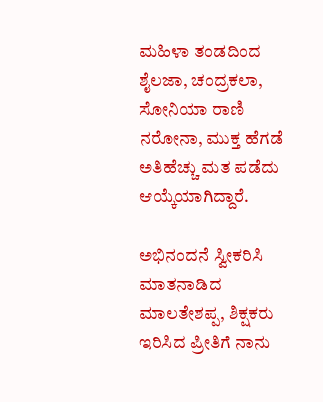ಮಹಿಳಾ ತಂಡದಿಂದ ಶೈಲಜಾ, ಚಂದ್ರಕಲಾ, ಸೋನಿಯಾ ರಾಣಿ ನರೋನಾ, ಮುಕ್ತ ಹೆಗಡೆ ಅತಿಹೆಚ್ಚು ಮತ ಪಡೆದು ಆಯ್ಕೆಯಾಗಿದ್ದಾರೆ.

ಅಭಿನಂದನೆ ಸ್ವೀಕರಿಸಿ ಮಾತನಾಡಿದ ಮಾಲತೇಶಪ್ಪ, ಶಿಕ್ಷಕರು ಇರಿಸಿದ ಪ್ರೀತಿಗೆ ನಾನು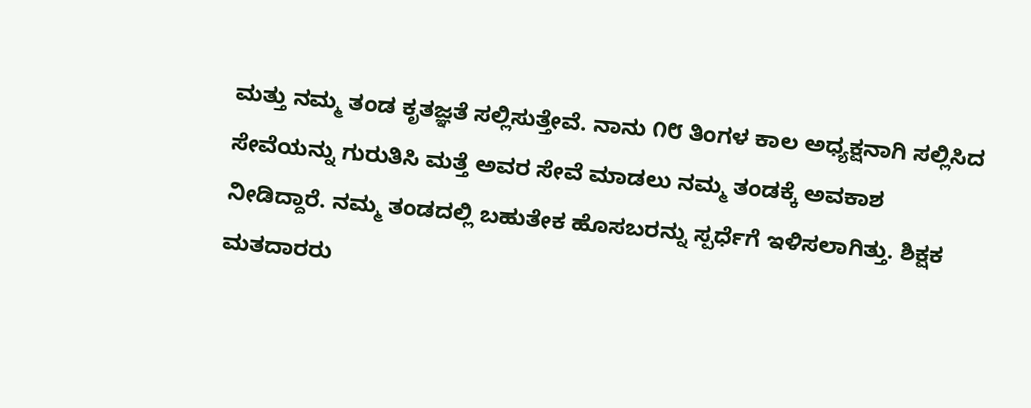ಮತ್ತು ನಮ್ಮ ತಂಡ ಕೃತಜ್ಞತೆ ಸಲ್ಲಿಸುತ್ತೇವೆ. ನಾನು ೧೮ ತಿಂಗಳ ಕಾಲ ಅಧ್ಯಕ್ಷನಾಗಿ ಸಲ್ಲಿಸಿದ ಸೇವೆಯನ್ನು ಗುರುತಿಸಿ ಮತ್ತೆ ಅವರ ಸೇವೆ ಮಾಡಲು ನಮ್ಮ ತಂಡಕ್ಕೆ ಅವಕಾಶ ನೀಡಿದ್ದಾರೆ. ನಮ್ಮ ತಂಡದಲ್ಲಿ ಬಹುತೇಕ ಹೊಸಬರನ್ನು ಸ್ಪರ್ಧೆಗೆ ಇಳಿಸಲಾಗಿತ್ತು. ಶಿಕ್ಷಕ ಮತದಾರರು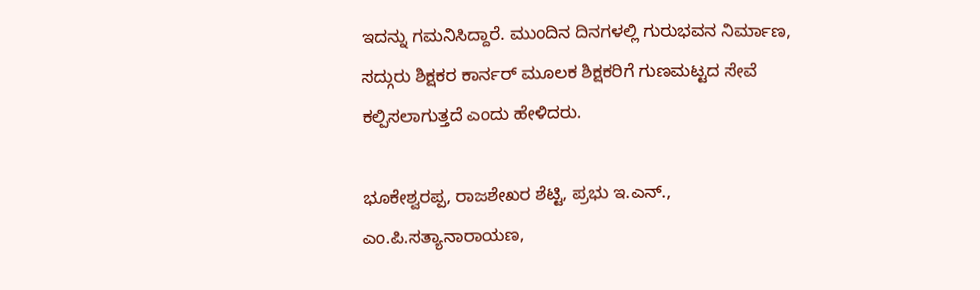ಇದನ್ನು ಗಮನಿಸಿದ್ದಾರೆ. ಮುಂದಿನ ದಿನಗಳಲ್ಲಿ ಗುರುಭವನ ನಿರ್ಮಾಣ, ಸದ್ಗುರು ಶಿಕ್ಷಕರ ಕಾರ್ನರ್ ಮೂಲಕ ಶಿಕ್ಷಕರಿಗೆ ಗುಣಮಟ್ಟದ ಸೇವೆ ಕಲ್ಪಿಸಲಾಗುತ್ತದೆ ಎಂದು ಹೇಳಿದರು.

ಭೂಕೇಶ್ವರಪ್ಪ, ರಾಜಶೇಖರ ಶೆಟ್ಟಿ, ಪ್ರಭು ಇ.ಎನ್., ಎಂ.ಪಿ.ಸತ್ಯಾನಾರಾಯಣ,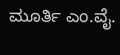ಮೂರ್ತಿ ಎಂ.ವೈ.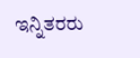ಇನ್ನಿತರರು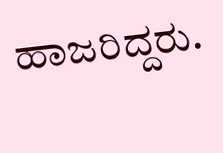ಹಾಜರಿದ್ದರು.